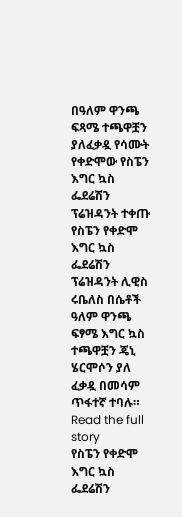በዓለም ዋንጫ ፍጻሜ ተጫዋቿን ያለፈቃዷ የሳሙት የቀድሞው የስፔን እግር ኳስ ፌደሬሽን ፕሬዝዳንት ተቀጡ
የስፔን የቀድሞ እግር ኳስ ፌደሬሽን ፕሬዝዳንት ሊዊስ ሩቤለስ በሴቶች ዓለም ዋንጫ ፍፃሜ እግር ኳስ ተጫዋቿን ጄኒ ሄርሞሶን ያለ ፈቃዷ በመሳም ጥፋተኛ ተባሉ።
Read the full story
የስፔን የቀድሞ እግር ኳስ ፌደሬሽን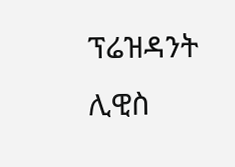ፕሬዝዳንት ሊዊስ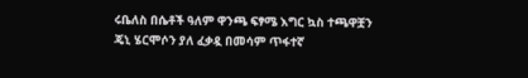ሩቤለስ በሴቶች ዓለም ዋንጫ ፍፃሜ እግር ኳስ ተጫዋቿን ጄኒ ሄርሞሶን ያለ ፈቃዷ በመሳም ጥፋተኛ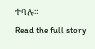ተባሉ።
Read the full story